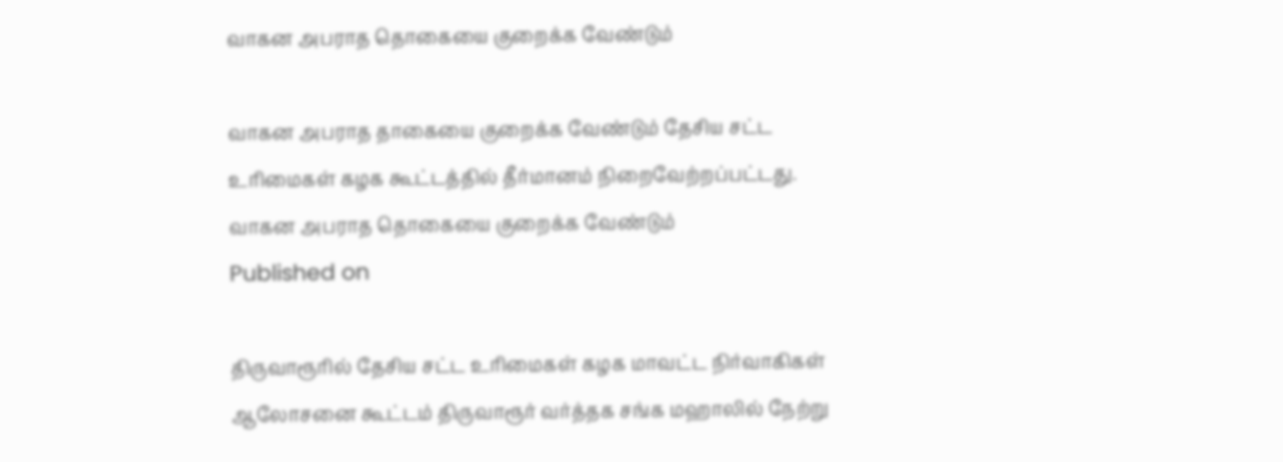வாகன அபராத தொகையை குறைக்க வேண்டும்

வாகன அபராத தாகையை குறைக்க வேண்டும் தேசிய சட்ட உரிமைகள் கழக கூட்டத்தில் தீர்மானம் நிறைவேற்றப்பட்டது.
வாகன அபராத தொகையை குறைக்க வேண்டும்
Published on

திருவாரூரில் தேசிய சட்ட உரிமைகள் கழக மாவட்ட நிர்வாகிகள் ஆலோசனை கூட்டம் திருவாரூர் வர்த்தக சங்க மஹாலில் நேற்று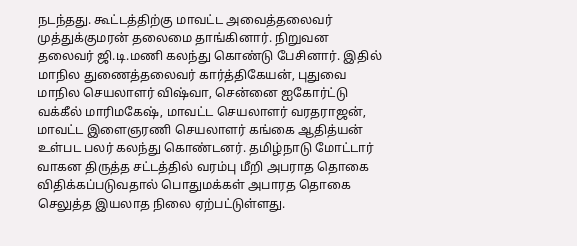நடந்தது. கூட்டத்திற்கு மாவட்ட அவைத்தலைவர் முத்துக்குமரன் தலைமை தாங்கினார். நிறுவன தலைவர் ஜி.டி.மணி கலந்து கொண்டு பேசினார். இதில் மாநில துணைத்தலைவர் கார்த்திகேயன், புதுவை மாநில செயலாளர் விஷ்வா, சென்னை ஐகோர்ட்டு வக்கீல் மாரிமகேஷ், மாவட்ட செயலாளர் வரதராஜன், மாவட்ட இளைஞரணி செயலாளர் கங்கை ஆதித்யன் உள்பட பலர் கலந்து கொண்டனர். தமிழ்நாடு மோட்டார் வாகன திருத்த சட்டத்தில் வரம்பு மீறி அபராத தொகை விதிக்கப்படுவதால் பொதுமக்கள் அபாரத தொகை செலுத்த இயலாத நிலை ஏற்பட்டுள்ளது.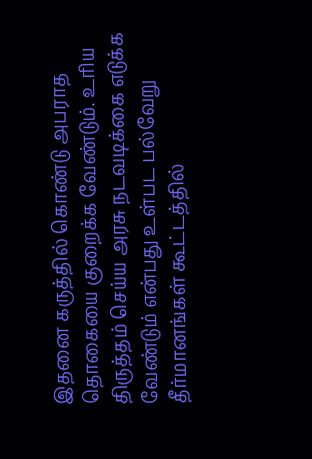இதனை கருத்தில் கொண்டு அபராத தொகையை குறைக்க வேண்டும். உரிய திருத்தம் செய்ய அரசு நடவடிக்கை எடுக்க வேண்டும் என்பது உள்பட பல்வேறு தீர்மானங்கள் கூட்டத்தில்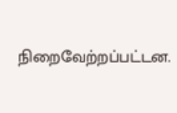நிறைவேற்றப்பட்டன.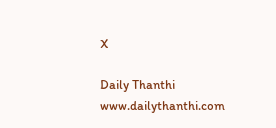X

Daily Thanthi
www.dailythanthi.com